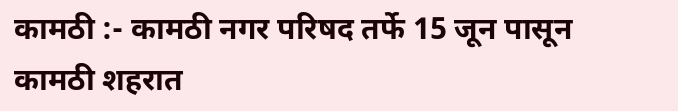कामठी :- कामठी नगर परिषद तर्फे 15 जून पासून कामठी शहरात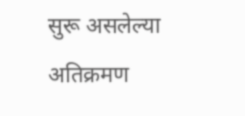सुरू असलेल्या अतिक्रमण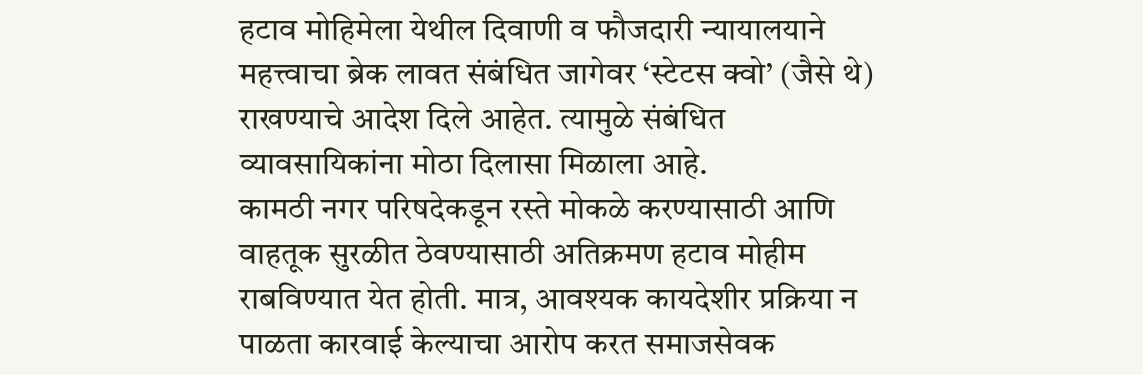हटाव मोहिमेला येथील दिवाणी व फौजदारी न्यायालयाने महत्त्वाचा ब्रेक लावत संबंधित जागेवर ‘स्टेटस क्वो’ (जैसे थे) राखण्याचे आदेश दिले आहेत. त्यामुळे संबंधित व्यावसायिकांना मोठा दिलासा मिळाला आहे.
कामठी नगर परिषदेकडून रस्ते मोकळे करण्यासाठी आणि वाहतूक सुरळीत ठेवण्यासाठी अतिक्रमण हटाव मोहीम राबविण्यात येत होती. मात्र, आवश्यक कायदेशीर प्रक्रिया न पाळता कारवाई केल्याचा आरोप करत समाजसेवक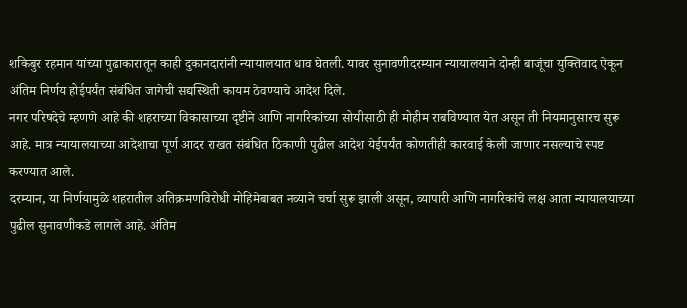शकिबुर रहमान यांच्या पुढाकारातून काही दुकानदारांनी न्यायालयात धाव घेतली. यावर सुनावणीदरम्यान न्यायालयाने दोन्ही बाजूंचा युक्तिवाद ऐकून अंतिम निर्णय होईपर्यंत संबंधित जागेची सद्यस्थिती कायम ठेवण्याचे आदेश दिले.
नगर परिषदेचे म्हणणे आहे की शहराच्या विकासाच्या दृष्टीने आणि नागरिकांच्या सोयीसाठी ही मोहीम राबविण्यात येत असून ती नियमानुसारच सुरू आहे. मात्र न्यायालयाच्या आदेशाचा पूर्ण आदर राखत संबंधित ठिकाणी पुढील आदेश येईपर्यंत कोणतीही कारवाई केली जाणार नसल्याचे स्पष्ट करण्यात आले.
दरम्यान, या निर्णयामुळे शहरातील अतिक्रमणविरोधी मोहिमेबाबत नव्याने चर्चा सुरू झाली असून, व्यापारी आणि नागरिकांचे लक्ष आता न्यायालयाच्या पुढील सुनावणीकडे लागले आहे. अंतिम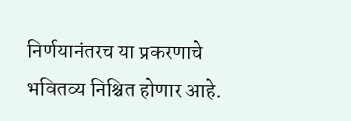निर्णयानंतरच या प्रकरणाचे भवितव्य निश्चित होणार आहे.